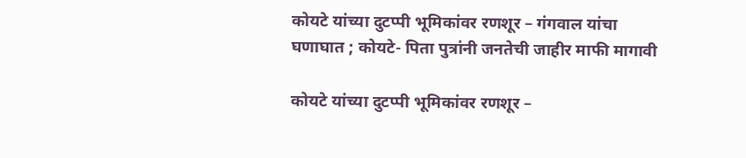कोयटे यांच्या दुटप्पी भूमिकांवर रणशूर – गंगवाल यांचा घणाघात ; कोयटे- पिता पुत्रांनी जनतेची जाहीर माफी मागावी

कोयटे यांच्या दुटप्पी भूमिकांवर रणशूर –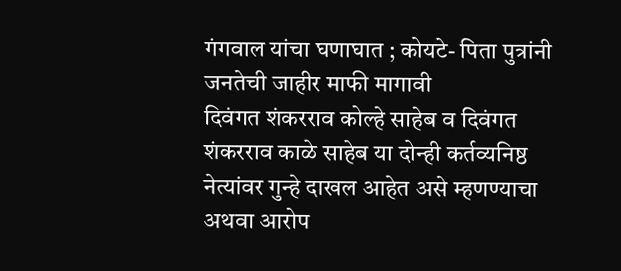गंगवाल यांचा घणाघात ; कोयटे- पिता पुत्रांनी जनतेची जाहीर माफी मागावी
दिवंगत शंकरराव कोल्हे साहेब व दिवंगत शंकरराव काळे साहेब या दोन्ही कर्तव्यनिष्ठ नेत्यांवर गुन्हे दाखल आहेत असे म्हणण्याचा अथवा आरोप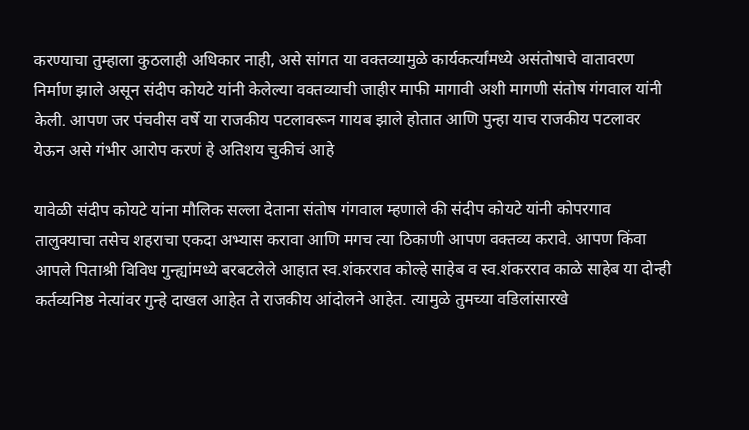करण्याचा तुम्हाला कुठलाही अधिकार नाही, असे सांगत या वक्तव्यामुळे कार्यकर्त्यांमध्ये असंतोषाचे वातावरण निर्माण झाले असून संदीप कोयटे यांनी केलेल्या वक्तव्याची जाहीर माफी मागावी अशी मागणी संतोष गंगवाल यांनी केली. आपण जर पंचवीस वर्षे या राजकीय पटलावरून गायब झाले होतात आणि पुन्हा याच राजकीय पटलावर येऊन असे गंभीर आरोप करणं हे अतिशय चुकीचं आहे

यावेळी संदीप कोयटे यांना मौलिक सल्ला देताना संतोष गंगवाल म्हणाले की संदीप कोयटे यांनी कोपरगाव तालुक्याचा तसेच शहराचा एकदा अभ्यास करावा आणि मगच त्या ठिकाणी आपण वक्तव्य करावे. आपण किंवा आपले पिताश्री विविध गुन्ह्यांमध्ये बरबटलेले आहात स्व.शंकरराव कोल्हे साहेब व स्व.शंकरराव काळे साहेब या दोन्ही कर्तव्यनिष्ठ नेत्यांवर गुन्हे दाखल आहेत ते राजकीय आंदोलने आहेत. त्यामुळे तुमच्या वडिलांसारखे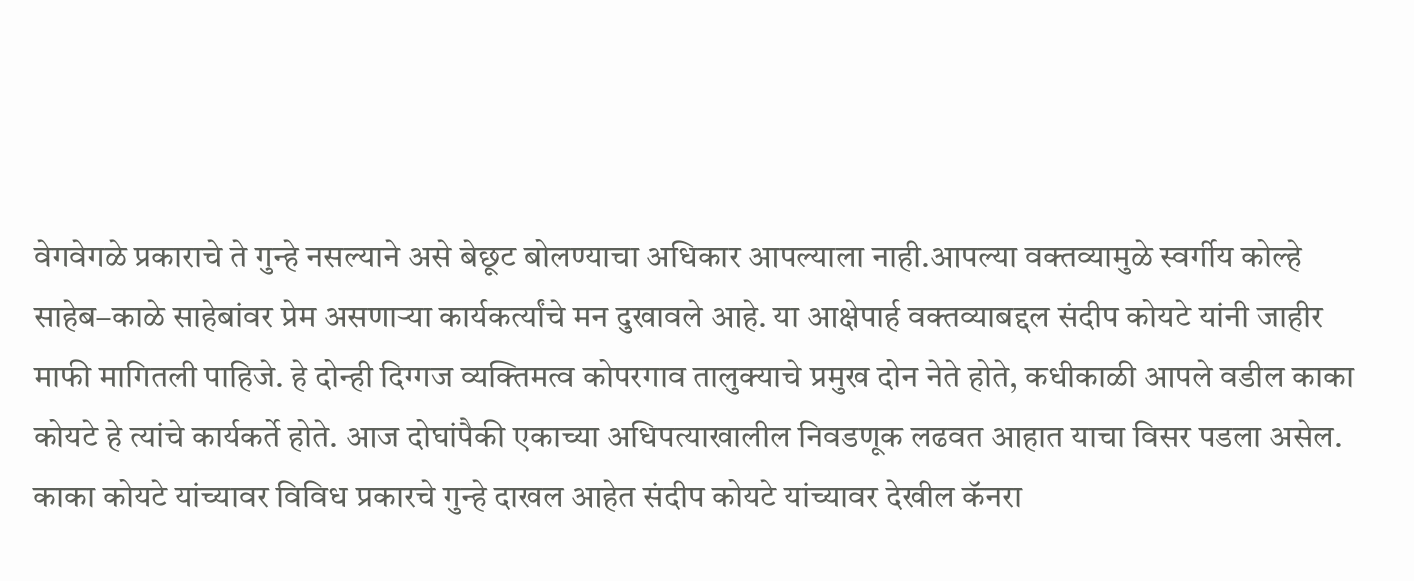वेगवेगळे प्रकाराचे ते गुन्हे नसल्याने असे बेछूट बोलण्याचा अधिकार आपल्याला नाही.आपल्या वक्तव्यामुळे स्वर्गीय कोल्हे साहेब–काळे साहेबांवर प्रेम असणाऱ्या कार्यकर्त्यांचे मन दुखावले आहे. या आक्षेपार्ह वक्तव्याबद्दल संदीप कोयटे यांनी जाहीर माफी मागितली पाहिजे. हे दोन्ही दिग्गज व्यक्तिमत्व कोपरगाव तालुक्याचे प्रमुख दोन नेते होते, कधीकाळी आपले वडील काका कोयटे हे त्यांचे कार्यकर्ते होते. आज दोघांपैकी एकाच्या अधिपत्याखालील निवडणूक लढवत आहात याचा विसर पडला असेल. काका कोयटे यांच्यावर विविध प्रकारचे गुन्हे दाखल आहेत संदीप कोयटे यांच्यावर देखील कॅनरा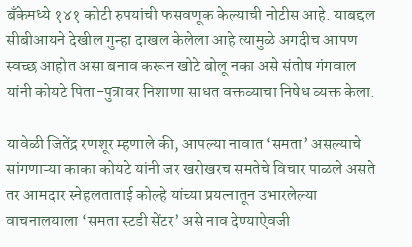बँकेमध्ये १४१ कोटी रुपयांची फसवणूक केल्याची नोटीस आहे. याबद्दल सीबीआयने देखील गुन्हा दाखल केलेला आहे त्यामुळे अगदीच आपण स्वच्छ आहोत असा बनाव करून खोटे बोलू नका असे संतोष गंगवाल यांनी कोयटे पिता-पुत्रावर निशाणा साधत वक्तव्याचा निषेध व्यक्त केला.

यावेळी जितेंद्र रणशूर म्हणाले की, आपल्या नावात ‘समता’ असल्याचे सांगणाऱ्या काका कोयटे यांनी जर खरोखरच समतेचे विचार पाळले असते तर आमदार स्नेहलताताई कोल्हे यांच्या प्रयत्नातून उभारलेल्या वाचनालयाला ‘समता स्टडी सेंटर’ असे नाव देण्याऐवजी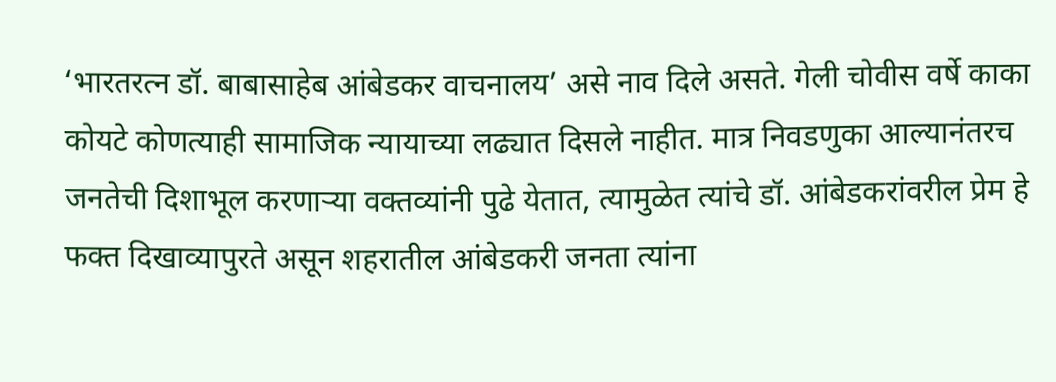‘भारतरत्न डॉ. बाबासाहेब आंबेडकर वाचनालय’ असे नाव दिले असते. गेली चोवीस वर्षे काका कोयटे कोणत्याही सामाजिक न्यायाच्या लढ्यात दिसले नाहीत. मात्र निवडणुका आल्यानंतरच जनतेची दिशाभूल करणाऱ्या वक्तव्यांनी पुढे येतात, त्यामुळेत त्यांचे डॉ. आंबेडकरांवरील प्रेम हे फक्त दिखाव्यापुरते असून शहरातील आंबेडकरी जनता त्यांना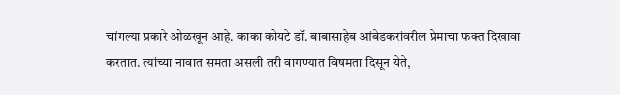चांगल्या प्रकारे ओळखून आहे. काका कोयटे डॉ. बाबासाहेब आंबेडकरांवरील प्रेमाचा फक्त दिखावा करतात. त्यांच्या नावात समता असली तरी वागण्यात विषमता दिसून येते,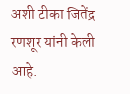अशी टीका जितेंद्र रणशूर यांनी केली आहे.